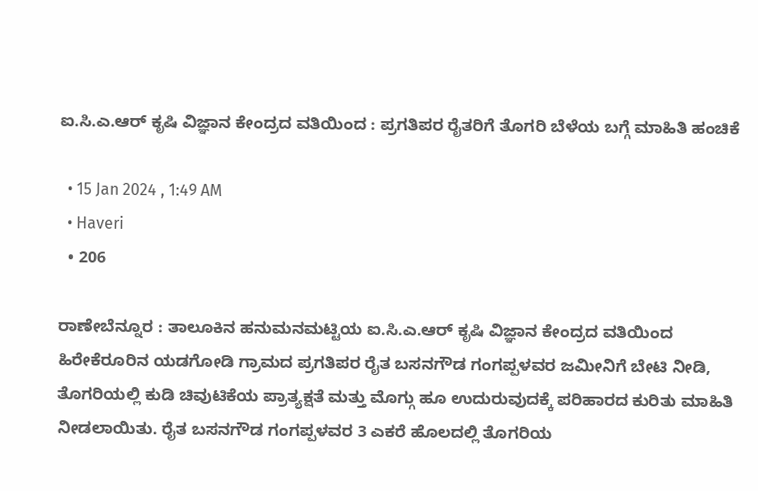ಐ.ಸಿ.ಎ.ಆರ್ ಕೃಷಿ ವಿಜ್ಞಾನ ಕೇಂದ್ರದ ವತಿಯಿಂದ : ಪ್ರಗತಿಪರ ರೈತರಿಗೆ ತೊಗರಿ ಬೆಳೆಯ ಬಗ್ಗೆ ಮಾಹಿತಿ ಹಂಚಿಕೆ

  • 15 Jan 2024 , 1:49 AM
  • Haveri
  • 206

ರಾಣೇಬೆನ್ನೂರ : ತಾಲೂಕಿನ ಹನುಮನಮಟ್ಟಿಯ ಐ.ಸಿ.ಎ.ಆರ್ ಕೃಷಿ ವಿಜ್ಞಾನ ಕೇಂದ್ರದ ವತಿಯಿಂದ ಹಿರೇಕೆರೂರಿನ ಯಡಗೋಡಿ ಗ್ರಾಮದ ಪ್ರಗತಿಪರ ರೈತ ಬಸನಗೌಡ ಗಂಗಪ್ಪಳವರ ಜಮೀನಿಗೆ ಬೇಟಿ ನೀಡಿ, ತೊಗರಿಯಲ್ಲಿ ಕುಡಿ ಚಿವುಟಿಕೆಯ ಪ್ರಾತ್ಯಕ್ಷತೆ ಮತ್ತು ಮೊಗ್ಗು ಹೂ ಉದುರುವುದಕ್ಕೆ ಪರಿಹಾರದ ಕುರಿತು ಮಾಹಿತಿ ನೀಡಲಾಯಿತು. ರೈತ ಬಸನಗೌಡ ಗಂಗಪ್ಪಳವರ 3 ಎಕರೆ ಹೊಲದಲ್ಲಿ ತೊಗರಿಯ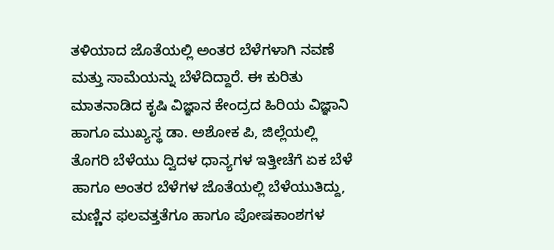ತಳಿಯಾದ ಜೊತೆಯಲ್ಲಿ ಅಂತರ ಬೆಳೆಗಳಾಗಿ ನವಣೆ ಮತ್ತು ಸಾಮೆಯನ್ನು ಬೆಳೆದಿದ್ದಾರೆ. ಈ ಕುರಿತು ಮಾತನಾಡಿದ ಕೃಷಿ ವಿಜ್ಞಾನ ಕೇಂದ್ರದ ಹಿರಿಯ ವಿಜ್ಞಾನಿ ಹಾಗೂ ಮುಖ್ಯಸ್ಥ ಡಾ. ಅಶೋಕ ಪಿ, ಜಿಲ್ಲೆಯಲ್ಲಿ ತೊಗರಿ ಬೆಳೆಯು ದ್ವಿದಳ ಧಾನ್ಯಗಳ ಇತ್ತೀಚೆಗೆ ಏಕ ಬೆಳೆ ಹಾಗೂ ಅಂತರ ಬೆಳೆಗಳ ಜೊತೆಯಲ್ಲಿ ಬೆಳೆಯುತಿದ್ದು, ಮಣ್ಣಿನ ಫಲವತ್ತತೆಗೂ ಹಾಗೂ ಪೋಷಕಾಂಶಗಳ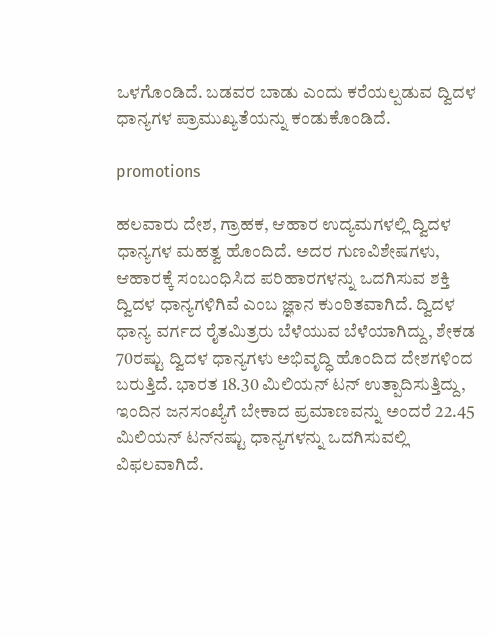ಒಳಗೊಂಡಿದೆ. ಬಡವರ ಬಾಡು ಎಂದು ಕರೆಯಲ್ಪಡುವ ದ್ವಿದಳ ಧಾನ್ಯಗಳ ಪ್ರಾಮುಖ್ಯತೆಯನ್ನು ಕಂಡುಕೊಂಡಿದೆ.

promotions

ಹಲವಾರು ದೇಶ, ಗ್ರಾಹಕ, ಆಹಾರ ಉದ್ಯಮಗಳಲ್ಲಿ ದ್ವಿದಳ ಧಾನ್ಯಗಳ ಮಹತ್ವ ಹೊಂದಿದೆ. ಅದರ ಗುಣವಿಶೇಷಗಳು, ಆಹಾರಕ್ಕೆ ಸಂಬಂಧಿಸಿದ ಪರಿಹಾರಗಳನ್ನು ಒದಗಿಸುವ ಶಕ್ತಿ ದ್ವಿದಳ ಧಾನ್ಯಗಳಿಗಿವೆ ಎಂಬ ಜ್ಞಾನ ಕುಂಠಿತವಾಗಿದೆ. ದ್ವಿದಳ ಧಾನ್ಯ ವರ್ಗದ ರೈತಮಿತ್ರರು ಬೆಳೆಯುವ ಬೆಳೆಯಾಗಿದ್ದು, ಶೇಕಡ 70ರಷ್ಟು ದ್ವಿದಳ ಧಾನ್ಯಗಳು ಅಭಿವೃದ್ಧಿ ಹೊಂದಿದ ದೇಶಗಳಿಂದ ಬರುತ್ತಿದೆ. ಭಾರತ 18.30 ಮಿಲಿಯನ್ ಟನ್ ಉತ್ಪಾದಿಸುತ್ತಿದ್ದು, ಇಂದಿನ ಜನಸಂಖ್ಯೆಗೆ ಬೇಕಾದ ಪ್ರಮಾಣವನ್ನು ಅಂದರೆ 22.45 ಮಿಲಿಯನ್ ಟನ್‍ನಷ್ಟು ಧಾನ್ಯಗಳನ್ನು ಒದಗಿಸುವಲ್ಲಿ ವಿಫಲವಾಗಿದೆ.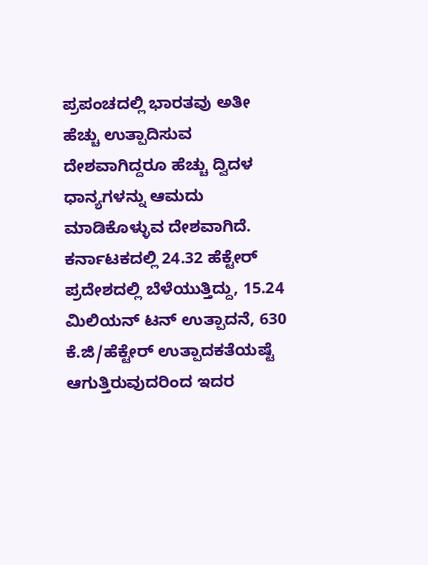ಪ್ರಪಂಚದಲ್ಲಿ ಭಾರತವು ಅತೀ ಹೆಚ್ಚು ಉತ್ಪಾದಿಸುವ ದೇಶವಾಗಿದ್ದರೂ ಹೆಚ್ಚು ದ್ವಿದಳ ಧಾನ್ಯಗಳನ್ನು ಆಮದು ಮಾಡಿಕೊಳ್ಳುವ ದೇಶವಾಗಿದೆ. ಕರ್ನಾಟಕದಲ್ಲಿ 24.32 ಹೆಕ್ಟೇರ್ ಪ್ರದೇಶದಲ್ಲಿ ಬೆಳೆಯುತ್ತಿದ್ದು, 15.24 ಮಿಲಿಯನ್ ಟನ್ ಉತ್ಪಾದನೆ, 630 ಕೆ.ಜಿ/ಹೆಕ್ಟೇರ್ ಉತ್ಪಾದಕತೆಯಷ್ಟೆ ಆಗುತ್ತಿರುವುದರಿಂದ ಇದರ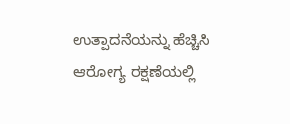ಉತ್ಪಾದನೆಯನ್ನು ಹೆಚ್ಚಿಸಿ ಆರೋಗ್ಯ ರಕ್ಷಣೆಯಲ್ಲಿ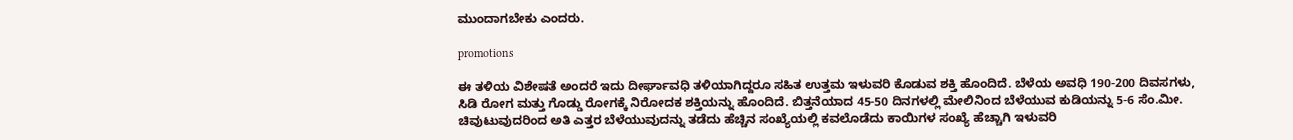ಮುಂದಾಗಬೇಕು ಎಂದರು.

promotions

ಈ ತಳಿಯ ವಿಶೇಷತೆ ಅಂದರೆ ಇದು ದೀರ್ಘಾವಧಿ ತಳಿಯಾಗಿದ್ದರೂ ಸಹಿತ ಉತ್ತಮ ಇಳುವರಿ ಕೊಡುವ ಶಕ್ತಿ ಹೊಂದಿದೆ. ಬೆಳೆಯ ಅವಧಿ 190-200 ದಿವಸಗಳು, ಸಿಡಿ ರೋಗ ಮತ್ತು ಗೊಡ್ಡು ರೋಗಕ್ಕೆ ನಿರೋದಕ ಶಕ್ತಿಯನ್ನು ಹೊಂದಿದೆ. ಬಿತ್ತನೆಯಾದ 45-50 ದಿನಗಳಲ್ಲಿ ಮೇಲಿನಿಂದ ಬೆಳೆಯುವ ಕುಡಿಯನ್ನು 5-6 ಸೆಂ.ಮೀ. ಚಿವುಟುವುದರಿಂದ ಅತಿ ಎತ್ತರ ಬೆಳೆಯುವುದನ್ನು ತಡೆದು ಹೆಚ್ಚಿನ ಸಂಖ್ಯೆಯಲ್ಲಿ ಕವಲೊಡೆದು ಕಾಯಿಗಳ ಸಂಖ್ಯೆ ಹೆಚ್ಚಾಗಿ ಇಳುವರಿ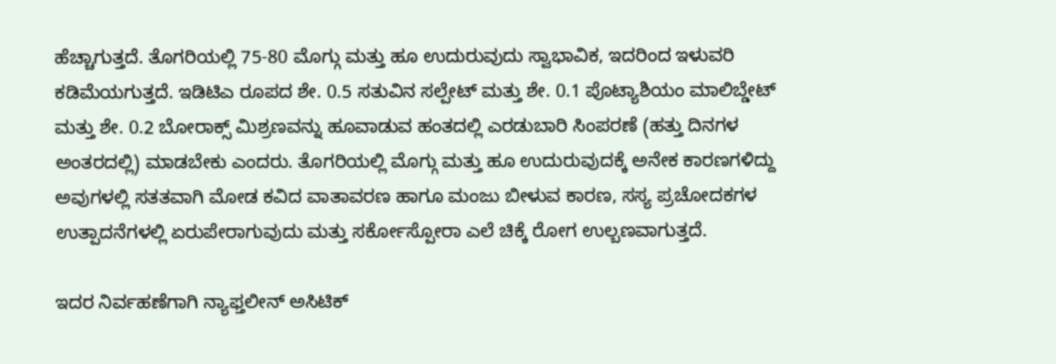ಹೆಚ್ಚಾಗುತ್ತದೆ. ತೊಗರಿಯಲ್ಲಿ 75-80 ಮೊಗ್ಗು ಮತ್ತು ಹೂ ಉದುರುವುದು ಸ್ವಾಭಾವಿಕ, ಇದರಿಂದ ಇಳುವರಿ ಕಡಿಮೆಯಗುತ್ತದೆ. ಇಡಿಟಿಎ ರೂಪದ ಶೇ. 0.5 ಸತುವಿನ ಸಲ್ಪೇಟ್ ಮತ್ತು ಶೇ. 0.1 ಪೊಟ್ಯಾಶಿಯಂ ಮಾಲಿಬ್ಡೇಟ್ ಮತ್ತು ಶೇ. 0.2 ಬೋರಾಕ್ಸ್ ಮಿಶ್ರಣವನ್ನು ಹೂವಾಡುವ ಹಂತದಲ್ಲಿ ಎರಡುಬಾರಿ ಸಿಂಪರಣೆ (ಹತ್ತು ದಿನಗಳ ಅಂತರದಲ್ಲಿ) ಮಾಡಬೇಕು ಎಂದರು. ತೊಗರಿಯಲ್ಲಿ ಮೊಗ್ಗು ಮತ್ತು ಹೂ ಉದುರುವುದಕ್ಕೆ ಅನೇಕ ಕಾರಣಗಳಿದ್ದು ಅವುಗಳಲ್ಲಿ ಸತತವಾಗಿ ಮೋಡ ಕವಿದ ವಾತಾವರಣ ಹಾಗೂ ಮಂಜು ಬೀಳುವ ಕಾರಣ, ಸಸ್ಯ ಪ್ರಚೋದಕಗಳ ಉತ್ಪಾದನೆಗಳಲ್ಲಿ ಏರುಪೇರಾಗುವುದು ಮತ್ತು ಸರ್ಕೋಸ್ಪೋರಾ ಎಲೆ ಚಿಕ್ಕೆ ರೋಗ ಉಲ್ಬಣವಾಗುತ್ತದೆ.

ಇದರ ನಿರ್ವಹಣೆಗಾಗಿ ನ್ಯಾಫ್ತಲೀನ್ ಅಸಿಟಿಕ್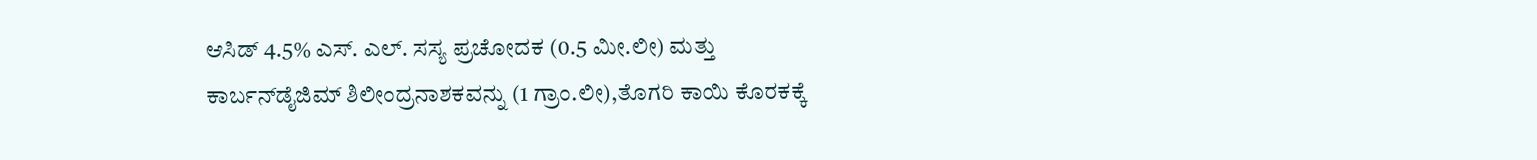ಆಸಿಡ್ 4.5% ಎಸ್. ಎಲ್. ಸಸ್ಯ ಪ್ರಚೋದಕ (0.5 ಮೀ.ಲೀ) ಮತ್ತು ಕಾರ್ಬನ್‍ಡೈಜಿಮ್ ಶಿಲೀಂದ್ರನಾಶಕವನ್ನು (1 ಗ್ರಾಂ.ಲೀ),ತೊಗರಿ ಕಾಯಿ ಕೊರಕಕ್ಕೆ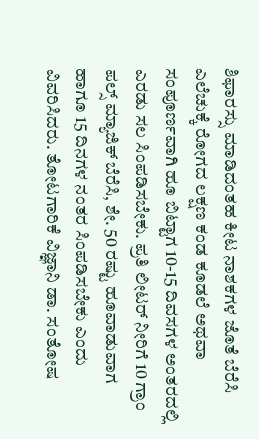ಶಿಫಾರಸ್ಸು ಮಾಡಿದಂತಹ ಕೀಟ ನಾಶಕಗಳ ಜೊತೆ ಬೆರೆಸಿ ಎಲೆಚುಕ್ಕೆ ರೋಗದ ಲಕ್ಷಣ ಕಂಡ ಕೂಡಲೆ ಅಥವಾ ಸಂಪೂರ್ಣವಾಗಿ ಹೂ ಬಿಟ್ಟಾಗ 10-15 ದಿವಸಗಳ ಅಂತರದಲ್ಲಿ ಎರಡು ಸಲ ಸಿಂಪಡಿಸಬೇಕು. ಪ್ರತಿ ಲೀಟರ್ ನೀರಿಗೆ 10 ಗ್ರಾಂ ಪಲ್ಸ್ ಮ್ಯಾಜಿಕ್ ಬೆರೆಸಿ, ಶೇ. 50 ರಷ್ಟು ಹೂವಾಡುವಾಗ ಹಾಗೂ 15 ದಿನಗಳ ನಂತರ ಸಿಂಪಡಿಸಬೇಕು ಎಂದು ವಿವರಿಸಿದರು. ತೋಟಗಾರಿಕೆ ವಿಜ್ಞಾನಿ ಡಾ. ಸಂತೋಷ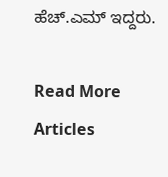ಹೆಚ್.ಎಮ್ ಇದ್ದರು.

Read More Articles